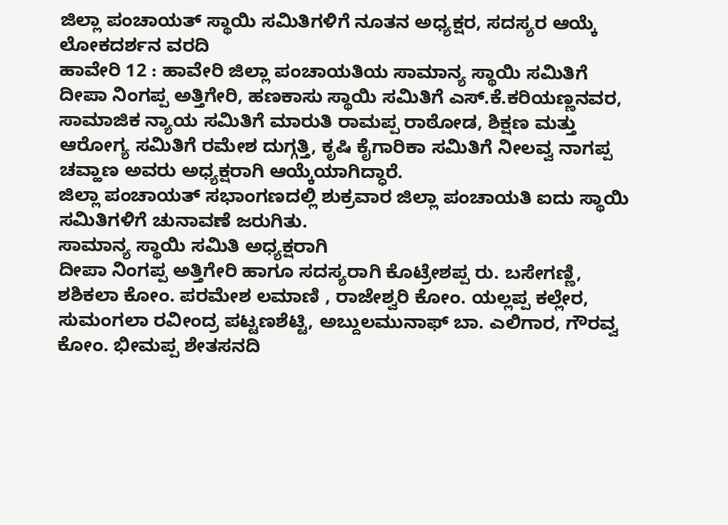ಜಿಲ್ಲಾ ಪಂಚಾಯತ್ ಸ್ಥಾಯಿ ಸಮಿತಿಗಳಿಗೆ ನೂತನ ಅಧ್ಯಕ್ಷರ, ಸದಸ್ಯರ ಆಯ್ಕೆ
ಲೋಕದರ್ಶನ ವರದಿ
ಹಾವೇರಿ 12 : ಹಾವೇರಿ ಜಿಲ್ಲಾ ಪಂಚಾಯತಿಯ ಸಾಮಾನ್ಯ ಸ್ಥಾಯಿ ಸಮಿತಿಗೆ ದೀಪಾ ನಿಂಗಪ್ಪ ಅತ್ತಿಗೇರಿ, ಹಣಕಾಸು ಸ್ಥಾಯಿ ಸಮಿತಿಗೆ ಎಸ್.ಕೆ.ಕರಿಯಣ್ಣನವರ, ಸಾಮಾಜಿಕ ನ್ಯಾಯ ಸಮಿತಿಗೆ ಮಾರುತಿ ರಾಮಪ್ಪ ರಾಠೋಡ, ಶಿಕ್ಷಣ ಮತ್ತು ಆರೋಗ್ಯ ಸಮಿತಿಗೆ ರಮೇಶ ದುಗ್ಗತ್ತಿ, ಕೃಷಿ ಕೈಗಾರಿಕಾ ಸಮಿತಿಗೆ ನೀಲವ್ವ ನಾಗಪ್ಪ ಚವ್ಹಾಣ ಅವರು ಅಧ್ಯಕ್ಷರಾಗಿ ಆಯ್ಕೆಯಾಗಿದ್ಧಾರೆ.
ಜಿಲ್ಲಾ ಪಂಚಾಯತ್ ಸಭಾಂಗಣದಲ್ಲಿ ಶುಕ್ರವಾರ ಜಿಲ್ಲಾ ಪಂಚಾಯತಿ ಐದು ಸ್ಥಾಯಿ ಸಮಿತಿಗಳಿಗೆ ಚುನಾವಣೆ ಜರುಗಿತು.
ಸಾಮಾನ್ಯ ಸ್ಥಾಯಿ ಸಮಿತಿ ಅಧ್ಯಕ್ಷರಾಗಿ
ದೀಪಾ ನಿಂಗಪ್ಪ ಅತ್ತಿಗೇರಿ ಹಾಗೂ ಸದಸ್ಯರಾಗಿ ಕೊಟ್ರೇಶಪ್ಪ ರು. ಬಸೇಗಣ್ಣಿ, ಶಶಿಕಲಾ ಕೋಂ. ಪರಮೇಶ ಲಮಾಣಿ , ರಾಜೇಶ್ವರಿ ಕೋಂ. ಯಲ್ಲಪ್ಪ ಕಲ್ಲೇರ, ಸುಮಂಗಲಾ ರವೀಂದ್ರ ಪಟ್ಟಣಶೆಟ್ಟಿ, ಅಬ್ದುಲಮುನಾಫ್ ಬಾ. ಎಲಿಗಾರ, ಗೌರವ್ವ ಕೋಂ. ಭೀಮಪ್ಪ ಶೇತಸನದಿ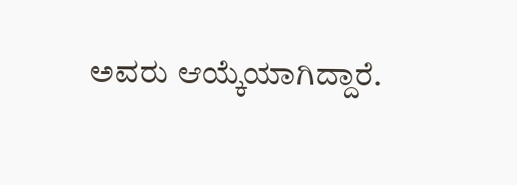ಅವರು ಆಯ್ಕೆಯಾಗಿದ್ದಾರೆ.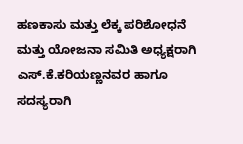ಹಣಕಾಸು ಮತ್ತು ಲೆಕ್ಕ ಪರಿಶೋಧನೆ ಮತ್ತು ಯೋಜನಾ ಸಮಿತಿ ಅಧ್ಯಕ್ಷರಾಗಿ ಎಸ್.ಕೆ.ಕರಿಯಣ್ಣನವರ ಹಾಗೂ ಸದಸ್ಯರಾಗಿ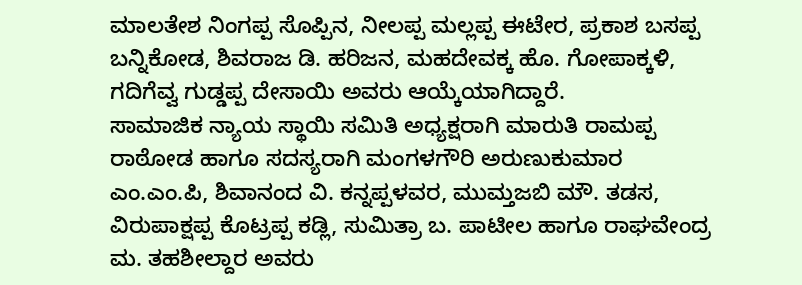ಮಾಲತೇಶ ನಿಂಗಪ್ಪ ಸೊಪ್ಪಿನ, ನೀಲಪ್ಪ ಮಲ್ಲಪ್ಪ ಈಟೇರ, ಪ್ರಕಾಶ ಬಸಪ್ಪ ಬನ್ನಿಕೋಡ, ಶಿವರಾಜ ಡಿ. ಹರಿಜನ, ಮಹದೇವಕ್ಕ ಹೊ. ಗೋಪಾಕ್ಕಳಿ, ಗದಿಗೆವ್ವ ಗುಡ್ಡಪ್ಪ ದೇಸಾಯಿ ಅವರು ಆಯ್ಕೆಯಾಗಿದ್ದಾರೆ.
ಸಾಮಾಜಿಕ ನ್ಯಾಯ ಸ್ಥಾಯಿ ಸಮಿತಿ ಅಧ್ಯಕ್ಷರಾಗಿ ಮಾರುತಿ ರಾಮಪ್ಪ ರಾಠೋಡ ಹಾಗೂ ಸದಸ್ಯರಾಗಿ ಮಂಗಳಗೌರಿ ಅರುಣುಕುಮಾರ ಎಂ.ಎಂ.ಪಿ, ಶಿವಾನಂದ ವಿ. ಕನ್ನಪ್ಪಳವರ, ಮುಮ್ತಜಬಿ ಮೌ. ತಡಸ, ವಿರುಪಾಕ್ಷಪ್ಪ ಕೊಟ್ರಪ್ಪ ಕಡ್ಲಿ, ಸುಮಿತ್ರಾ ಬ. ಪಾಟೀಲ ಹಾಗೂ ರಾಘವೇಂದ್ರ ಮ. ತಹಶೀಲ್ದಾರ ಅವರು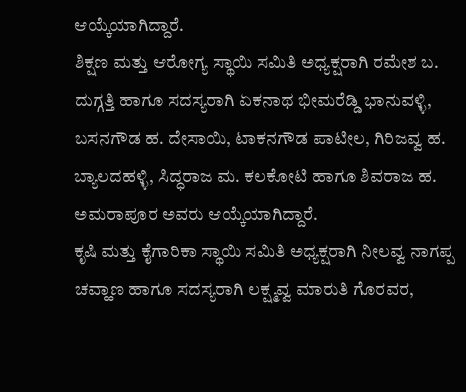ಆಯ್ಕೆಯಾಗಿದ್ದಾರೆ.
ಶಿಕ್ಷಣ ಮತ್ತು ಆರೋಗ್ಯ ಸ್ಥಾಯಿ ಸಮಿತಿ ಅಧ್ಯಕ್ಷರಾಗಿ ರಮೇಶ ಬ. ದುಗ್ಗತ್ತಿ ಹಾಗೂ ಸದಸ್ಯರಾಗಿ ಏಕನಾಥ ಭೀಮರೆಡ್ಡಿ ಭಾನುವಳ್ಳಿ, ಬಸನಗೌಡ ಹ. ದೇಸಾಯಿ, ಟಾಕನಗೌಡ ಪಾಟೀಲ, ಗಿರಿಜವ್ವ ಹ. ಬ್ಯಾಲದಹಳ್ಳಿ, ಸಿದ್ಧರಾಜ ಮ. ಕಲಕೋಟಿ ಹಾಗೂ ಶಿವರಾಜ ಹ. ಅಮರಾಪೂರ ಅವರು ಆಯ್ಕೆಯಾಗಿದ್ದಾರೆ.
ಕೃಷಿ ಮತ್ತು ಕೈಗಾರಿಕಾ ಸ್ಥಾಯಿ ಸಮಿತಿ ಅಧ್ಯಕ್ಷರಾಗಿ ನೀಲವ್ವ ನಾಗಪ್ಪ ಚವ್ಹಾಣ ಹಾಗೂ ಸದಸ್ಯರಾಗಿ ಲಕ್ಷ್ಮವ್ವ ಮಾರುತಿ ಗೊರವರ,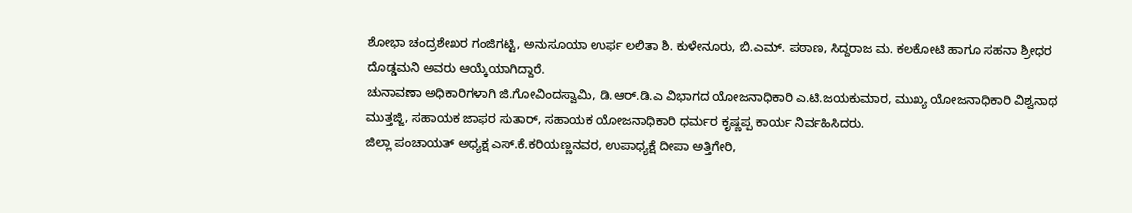ಶೋಭಾ ಚಂದ್ರಶೇಖರ ಗಂಜಿಗಟ್ಟಿ, ಅನುಸೂಯಾ ಉರ್ಫ ಲಲಿತಾ ಶಿ. ಕುಳೇನೂರು, ಬಿ.ಎಮ್. ಪಠಾಣ, ಸಿದ್ದರಾಜ ಮ. ಕಲಕೋಟಿ ಹಾಗೂ ಸಹನಾ ಶ್ರೀಧರ ದೊಡ್ಡಮನಿ ಅವರು ಆಯ್ಕೆಯಾಗಿದ್ದಾರೆ.
ಚುನಾವಣಾ ಅಧಿಕಾರಿಗಳಾಗಿ ಜಿ.ಗೋವಿಂದಸ್ವಾಮಿ, ಡಿ.ಆರ್.ಡಿ.ಎ ವಿಭಾಗದ ಯೋಜನಾಧಿಕಾರಿ ಎ.ಟಿ.ಜಯಕುಮಾರ, ಮುಖ್ಯ ಯೋಜನಾಧಿಕಾರಿ ವಿಶ್ವನಾಥ ಮುತ್ತಜ್ಜಿ, ಸಹಾಯಕ ಜಾಫರ ಸುತಾರ್, ಸಹಾಯಕ ಯೋಜನಾಧಿಕಾರಿ ಧರ್ಮರ ಕೃಷ್ಣಪ್ಪ ಕಾರ್ಯ ನಿರ್ವಹಿಸಿದರು.
ಜಿಲ್ಲಾ ಪಂಚಾಯತ್ ಅಧ್ಯಕ್ಷ ಎಸ್.ಕೆ.ಕರಿಯಣ್ಣನವರ, ಉಪಾಧ್ಯಕ್ಷೆ ದೀಪಾ ಅತ್ತಿಗೇರಿ,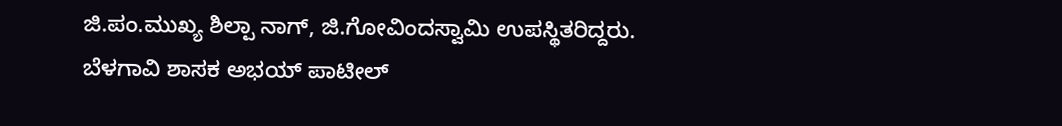ಜಿ.ಪಂ.ಮುಖ್ಯ ಶಿಲ್ಪಾ ನಾಗ್, ಜಿ.ಗೋವಿಂದಸ್ವಾಮಿ ಉಪಸ್ಥಿತರಿದ್ದರು.
ಬೆಳಗಾವಿ ಶಾಸಕ ಅಭಯ್ ಪಾಟೀಲ್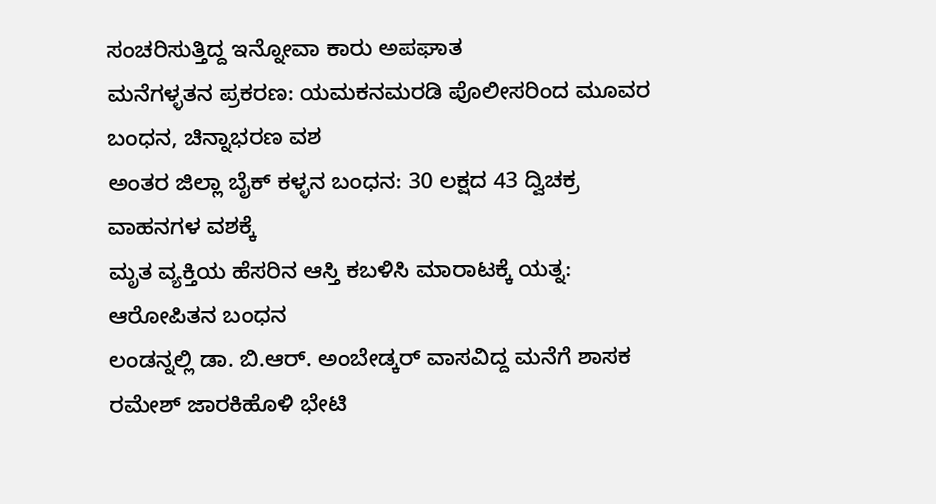ಸಂಚರಿಸುತ್ತಿದ್ದ ಇನ್ನೋವಾ ಕಾರು ಅಪಘಾತ
ಮನೆಗಳ್ಳತನ ಪ್ರಕರಣ: ಯಮಕನಮರಡಿ ಪೊಲೀಸರಿಂದ ಮೂವರ ಬಂಧನ, ಚಿನ್ನಾಭರಣ ವಶ
ಅಂತರ ಜಿಲ್ಲಾ ಬೈಕ್ ಕಳ್ಳನ ಬಂಧನ: 30 ಲಕ್ಷದ 43 ದ್ವಿಚಕ್ರ ವಾಹನಗಳ ವಶಕ್ಕೆ
ಮೃತ ವ್ಯಕ್ತಿಯ ಹೆಸರಿನ ಆಸ್ತಿ ಕಬಳಿಸಿ ಮಾರಾಟಕ್ಕೆ ಯತ್ನ: ಆರೋಪಿತನ ಬಂಧನ
ಲಂಡನ್ನಲ್ಲಿ ಡಾ. ಬಿ.ಆರ್. ಅಂಬೇಡ್ಕರ್ ವಾಸವಿದ್ದ ಮನೆಗೆ ಶಾಸಕ ರಮೇಶ್ ಜಾರಕಿಹೊಳಿ ಭೇಟಿ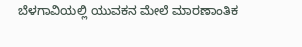ಬೆಳಗಾವಿಯಲ್ಲಿ ಯುವಕನ ಮೇಲೆ ಮಾರಣಾಂತಿಕ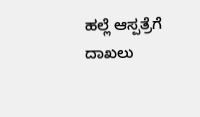ಹಲ್ಲೆ ಆಸ್ಪತ್ರೆಗೆ ದಾಖಲು